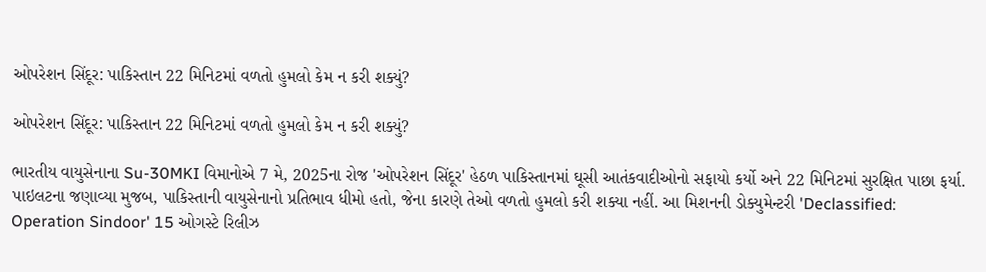ઓપરેશન સિંદૂર: પાકિસ્તાન 22 મિનિટમાં વળતો હુમલો કેમ ન કરી શક્યું?

ઓપરેશન સિંદૂર: પાકિસ્તાન 22 મિનિટમાં વળતો હુમલો કેમ ન કરી શક્યું?

ભારતીય વાયુસેનાના Su-30MKI વિમાનોએ 7 મે, 2025ના રોજ 'ઓપરેશન સિંદૂર' હેઠળ પાકિસ્તાનમાં ઘૂસી આતંકવાદીઓનો સફાયો કર્યો અને 22 મિનિટમાં સુરક્ષિત પાછા ફર્યા. પાઇલટના જણાવ્યા મુજબ, પાકિસ્તાની વાયુસેનાનો પ્રતિભાવ ધીમો હતો, જેના કારણે તેઓ વળતો હુમલો કરી શક્યા નહીં. આ મિશનની ડોક્યુમેન્ટરી 'Declassified: Operation Sindoor' 15 ઓગસ્ટે રિલીઝ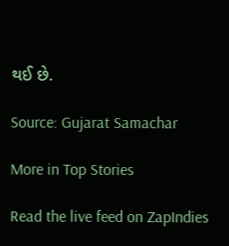થઈ છે.

Source: Gujarat Samachar

More in Top Stories

Read the live feed on ZapIndies